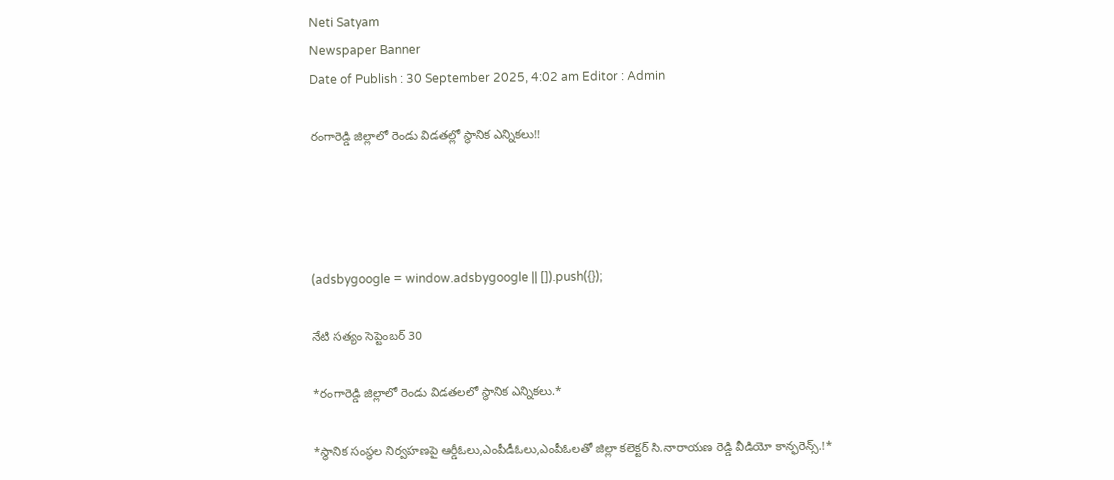Neti Satyam
Newspaper Banner
Date of Publish : 30 September 2025, 4:02 am Editor : Admin

రంగారెడ్డి జిల్లాలో రెండు విడతల్లో స్థానిక ఎన్నికలు!!




(adsbygoogle = window.adsbygoogle || []).push({});

నేటి సత్యం సెప్టెంబర్ 30

*రంగారెడ్డి జిల్లాలో రెండు విడతలలో స్థానిక ఎన్నికలు.*

*స్థానిక సంస్థల నిర్వహణపై ఆర్డీఓలు,ఎంపీడీఓలు,ఎంపీఓలతో జిల్లా కలెక్టర్ సి.నారాయణ రెడ్డి వీడియో కాన్ఫరెన్స్.!*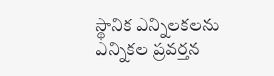స్థానిక ఎన్నిలకలను ఎన్నికల ప్రవర్తన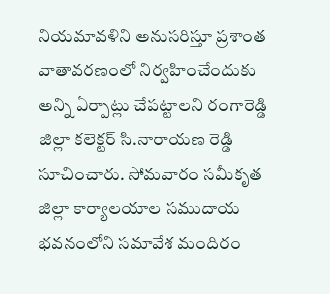నియమావళిని అనుసరిస్తూ ప్రశాంత వాతావరణంలో నిర్వహించేందుకు అన్ని ఏర్పాట్లు చేపట్టాలని రంగారెడ్డి జిల్లా కలెక్టర్ సి.నారాయణ రెడ్డి సూచించారు. సోమవారం సమీకృత జిల్లా కార్యాలయాల సముదాయ భవనంలోని సమావేశ మందిరం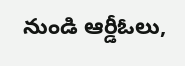నుండి ఆర్డీఓలు,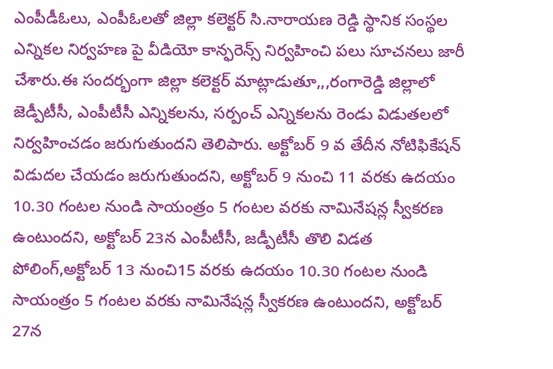ఎంపీడీఓలు, ఎంపీఓలతో జిల్లా కలెక్టర్ సి.నారాయణ రెడ్డి స్థానిక సంస్థల ఎన్నికల నిర్వహణ పై వీడియో కాన్ఫరెన్స్ నిర్వహించి పలు సూచనలు జారీ చేశారు.ఈ సందర్భంగా జిల్లా కలెక్టర్ మాట్లాడుతూ,,,రంగారెడ్డి జిల్లాలో జెడ్పీటీసీ, ఎంపీటీసీ ఎన్నికలను, సర్పంచ్ ఎన్నికలను రెండు విడుతలలో నిర్వహించడం జరుగుతుందని తెలిపారు. అక్టోబర్ 9 వ తేదీన నోటిఫికేషన్ విడుదల చేయడం జరుగుతుందని, అక్టోబర్ 9 నుంచి 11 వరకు ఉదయం 10.30 గంటల నుండి సాయంత్రం 5 గంటల వరకు నామినేషన్ల స్వీకరణ ఉంటుందని, అక్టోబర్ 23న ఎంపీటీసీ, జడ్పీటీసీ తొలి విడత పోలింగ్,అక్టోబర్ 13 నుంచి15 వరకు ఉదయం 10.30 గంటల నుండి సాయంత్రం 5 గంటల వరకు నామినేషన్ల స్వీకరణ ఉంటుందని, అక్టోబర్ 27న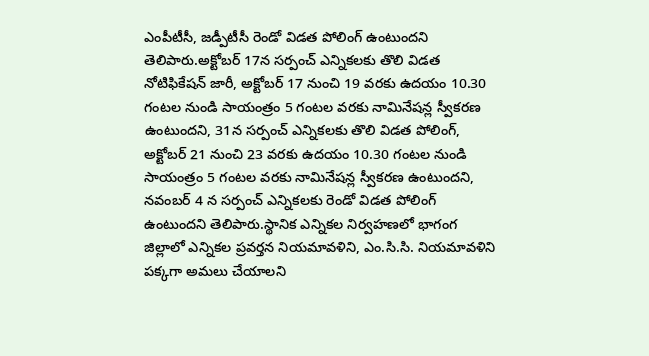ఎంపీటీసీ, జడ్పీటీసీ రెండో విడత పోలింగ్ ఉంటుందని తెలిపారు.అక్టోబర్ 17న సర్పంచ్ ఎన్నికలకు తొలి విడత నోటిఫికేషన్ జారీ, అక్టోబర్ 17 నుంచి 19 వరకు ఉదయం 10.30 గంటల నుండి సాయంత్రం 5 గంటల వరకు నామినేషన్ల స్వీకరణ ఉంటుందని, 31న సర్పంచ్ ఎన్నికలకు తొలి విడత పోలింగ్, అక్టోబర్ 21 నుంచి 23 వరకు ఉదయం 10.30 గంటల నుండి సాయంత్రం 5 గంటల వరకు నామినేషన్ల స్వీకరణ ఉంటుందని, నవంబర్ 4 న సర్పంచ్ ఎన్నికలకు రెండో విడత పోలింగ్ ఉంటుందని తెలిపారు.స్థానిక ఎన్నికల నిర్వహణలో భాగంగ జిల్లాలో ఎన్నికల ప్రవర్తన నియమావళిని, ఎం.సి.సి. నియమావళిని పక్కగా అమలు చేయాలని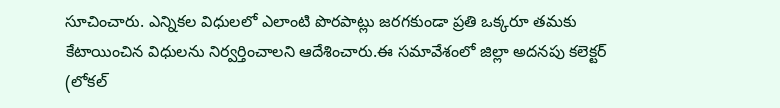సూచించారు. ఎన్నికల విధులలో ఎలాంటి పొరపాట్లు జరగకుండా ప్రతి ఒక్కరూ తమకు కేటాయించిన విధులను నిర్వర్తించాలని ఆదేశించారు.ఈ సమావేశంలో జిల్లా అదనపు కలెక్టర్ (లోకల్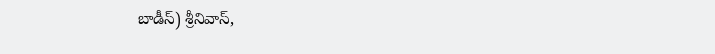బాడీస్) శ్రీనివాస్,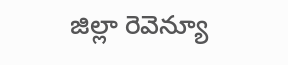జిల్లా రెవెన్యూ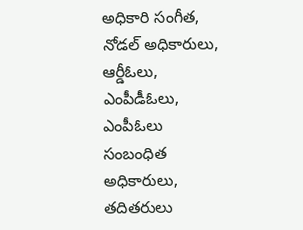అధికారి సంగీత, నోడల్ అధికారులు, ఆర్డీఓలు, ఎంపీడీఓలు, ఎంపీఓలు సంబంధిత అధికారులు, తదితరులు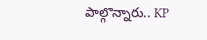పాల్గొన్నారు.. KP